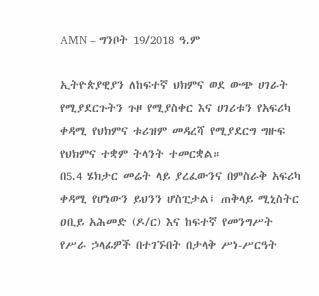AMN – ግንቦት 19/2018 ዓ.ም

ኢትዮጵያዊያን ለከፍተኛ ህክምና ወደ ውጭ ሀገራት የሚያደርጉትን ጉዞ የሚያስቀር እና ሀገሪቱን የአፍሪካ ቀዳሚ የህክምና ቱሪዝም መዳረሻ የሚያደርግ ግዙፍ የህክምና ተቋም ትላንት ተመርቋል።
በ5.4 ሄክታር መሬት ላይ ያረፈውንና በምስራቅ አፍሪካ ቀዳሚ የሆነውን ይህንን ሆስፒታል፤ ጠቅላይ ሚኒስትር ዐቢይ አሕመድ (ዶ/ር) እና ከፍተኛ የመንግሥት የሥራ ኃላፊዎች በተገኙበት በታላቅ ሥነ-ሥርዓት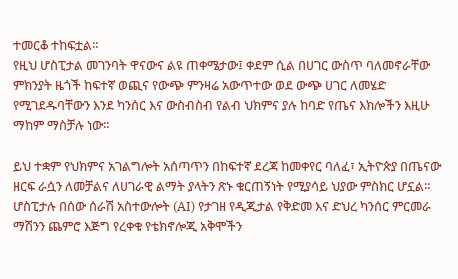ተመርቆ ተከፍቷል።
የዚህ ሆስፒታል መገንባት ዋናውና ልዩ ጠቀሜታው፤ ቀደም ሲል በሀገር ውስጥ ባለመኖራቸው ምክንያት ዜጎች ከፍተኛ ወጪና የውጭ ምንዛሬ አውጥተው ወደ ውጭ ሀገር ለመሄድ የሚገደዱባቸውን እንደ ካንሰር እና ውስብስብ የልብ ህክምና ያሉ ከባድ የጤና እክሎችን እዚሁ ማከም ማስቻሉ ነው።

ይህ ተቋም የህክምና አገልግሎት አሰጣጥን በከፍተኛ ደረጃ ከመቀየር ባለፈ፣ ኢትዮጵያ በጤናው ዘርፍ ራሷን ለመቻልና ለሀገራዊ ልማት ያላትን ጽኑ ቁርጠኝነት የሚያሳይ ህያው ምስክር ሆኗል።
ሆስፒታሉ በሰው ሰራሽ አስተውሎት (AI) የታገዘ የዲጂታል የቅድመ እና ድህረ ካንሰር ምርመራ ማሽንን ጨምሮ እጅግ የረቀቁ የቴክኖሎጂ አቅሞችን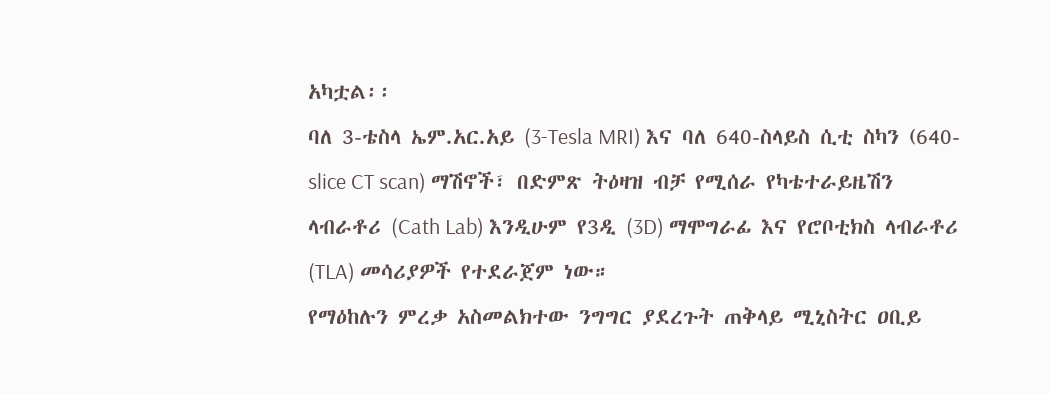አካቷል፡፡
ባለ 3-ቴስላ ኤም.አር.አይ (3-Tesla MRI) እና ባለ 640-ስላይስ ሲቲ ስካን (640-slice CT scan) ማሽኖች፣ በድምጽ ትዕዛዝ ብቻ የሚሰራ የካቴተራይዜሽን ላብራቶሪ (Cath Lab) እንዲሁም የ3ዲ (3D) ማሞግራፊ እና የሮቦቲክስ ላብራቶሪ (TLA) መሳሪያዎች የተደራጀም ነው።
የማዕከሉን ምረቃ አስመልክተው ንግግር ያደረጉት ጠቅላይ ሚኒስትር ዐቢይ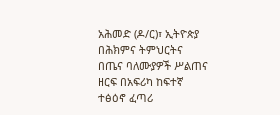አሕመድ (ዶ/ር)፣ ኢትዮጵያ በሕክምና ትምህርትና በጤና ባለሙያዎች ሥልጠና ዘርፍ በአፍሪካ ከፍተኛ ተፅዕኖ ፈጣሪ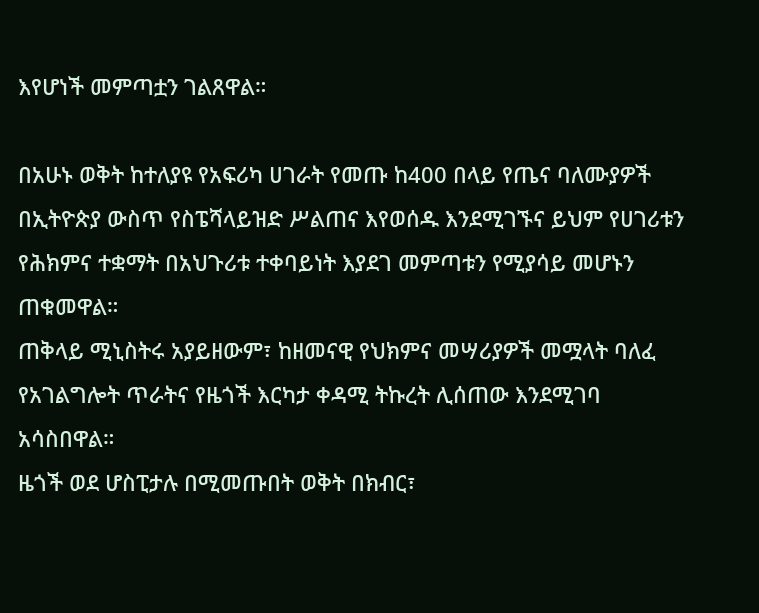እየሆነች መምጣቷን ገልጸዋል።

በአሁኑ ወቅት ከተለያዩ የአፍሪካ ሀገራት የመጡ ከ400 በላይ የጤና ባለሙያዎች በኢትዮጵያ ውስጥ የስፔሻላይዝድ ሥልጠና እየወሰዱ እንደሚገኙና ይህም የሀገሪቱን የሕክምና ተቋማት በአህጉሪቱ ተቀባይነት እያደገ መምጣቱን የሚያሳይ መሆኑን ጠቁመዋል።
ጠቅላይ ሚኒስትሩ አያይዘውም፣ ከዘመናዊ የህክምና መሣሪያዎች መሟላት ባለፈ የአገልግሎት ጥራትና የዜጎች እርካታ ቀዳሚ ትኩረት ሊሰጠው እንደሚገባ አሳስበዋል።
ዜጎች ወደ ሆስፒታሉ በሚመጡበት ወቅት በክብር፣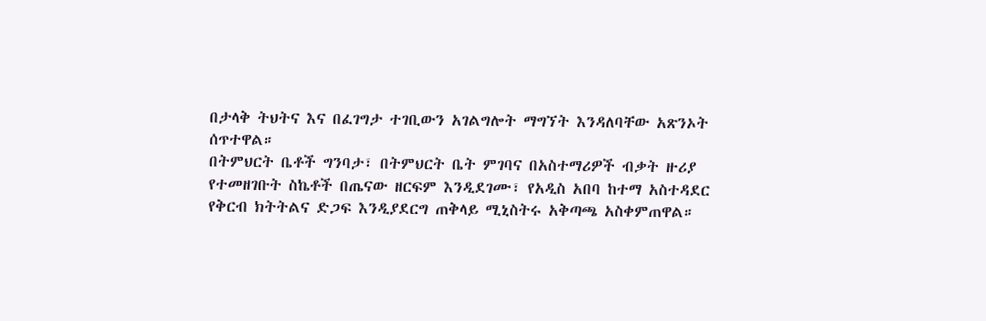በታላቅ ትህትና እና በፈገግታ ተገቢውን አገልግሎት ማግኘት እንዳለባቸው አጽንኦት ሰጥተዋል።
በትምህርት ቤቶች ግንባታ፣ በትምህርት ቤት ምገባና በአስተማሪዎች ብቃት ዙሪያ የተመዘገቡት ስኬቶች በጤናው ዘርፍም እንዲደገሙ፣ የአዲስ አበባ ከተማ አስተዳደር የቅርብ ክትትልና ድጋፍ እንዲያደርግ ጠቅላይ ሚኒስትሩ አቅጣጫ አስቀምጠዋል።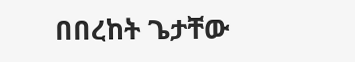በበረከት ጌታቸው